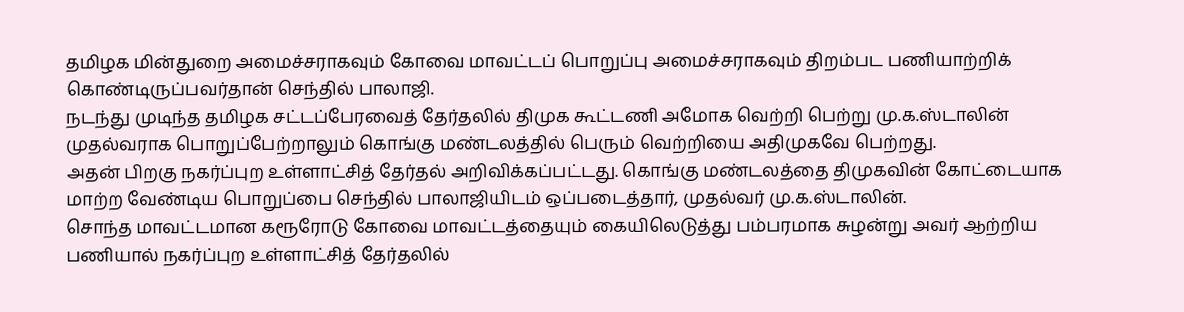தமிழக மின்துறை அமைச்சராகவும் கோவை மாவட்டப் பொறுப்பு அமைச்சராகவும் திறம்பட பணியாற்றிக் கொண்டிருப்பவர்தான் செந்தில் பாலாஜி.
நடந்து முடிந்த தமிழக சட்டப்பேரவைத் தேர்தலில் திமுக கூட்டணி அமோக வெற்றி பெற்று மு.க.ஸ்டாலின் முதல்வராக பொறுப்பேற்றாலும் கொங்கு மண்டலத்தில் பெரும் வெற்றியை அதிமுகவே பெற்றது.
அதன் பிறகு நகர்ப்புற உள்ளாட்சித் தேர்தல் அறிவிக்கப்பட்டது. கொங்கு மண்டலத்தை திமுகவின் கோட்டையாக மாற்ற வேண்டிய பொறுப்பை செந்தில் பாலாஜியிடம் ஒப்படைத்தார், முதல்வர் மு.க.ஸ்டாலின்.
சொந்த மாவட்டமான கரூரோடு கோவை மாவட்டத்தையும் கையிலெடுத்து பம்பரமாக சுழன்று அவர் ஆற்றிய பணியால் நகர்ப்புற உள்ளாட்சித் தேர்தலில்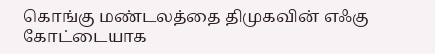கொங்கு மண்டலத்தை திமுகவின் எஃகு கோட்டையாக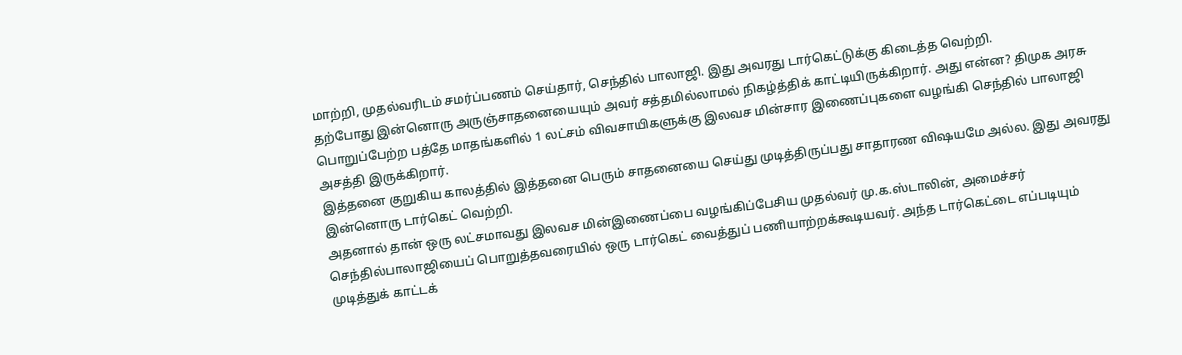மாற்றி, முதல்வரிடம் சமர்ப்பணம் செய்தார், செந்தில் பாலாஜி. இது அவரது டார்கெட்டுக்கு கிடைத்த வெற்றி.
தற்போது இன்னொரு அருஞ்சாதனையையும் அவர் சத்தமில்லாமல் நிகழ்த்திக் காட்டியிருக்கிறார். அது என்ன? திமுக அரசு பொறுப்பேற்ற பத்தே மாதங்களில் 1 லட்சம் விவசாயிகளுக்கு இலவச மின்சார இணைப்புகளை வழங்கி செந்தில் பாலாஜி அசத்தி இருக்கிறார்.
இத்தனை குறுகிய காலத்தில் இத்தனை பெரும் சாதனையை செய்து முடித்திருப்பது சாதாரண விஷயமே அல்ல. இது அவரது இன்னொரு டார்கெட் வெற்றி.
அதனால் தான் ஒரு லட்சமாவது இலவச மின்இணைப்பை வழங்கிப்பேசிய முதல்வர் மு.க.ஸ்டாலின், அமைச்சர் செந்தில்பாலாஜியைப் பொறுத்தவரையில் ஒரு டார்கெட் வைத்துப் பணியாற்றக்கூடியவர். அந்த டார்கெட்டை எப்படியும் முடித்துக் காட்டக்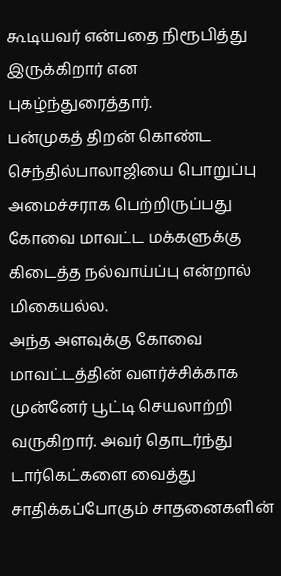கூடியவர் என்பதை நிரூபித்து இருக்கிறார் என புகழ்ந்துரைத்தார்.
பன்முகத் திறன் கொண்ட செந்தில்பாலாஜியை பொறுப்பு அமைச்சராக பெற்றிருப்பது கோவை மாவட்ட மக்களுக்கு கிடைத்த நல்வாய்ப்பு என்றால் மிகையல்ல.
அந்த அளவுக்கு கோவை மாவட்டத்தின் வளர்ச்சிக்காக முன்னேர் பூட்டி செயலாற்றி வருகிறார். அவர் தொடர்ந்து டார்கெட்களை வைத்து சாதிக்கப்போகும் சாதனைகளின்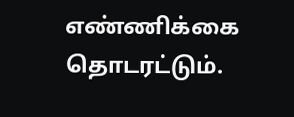எண்ணிக்கை தொடரட்டும்.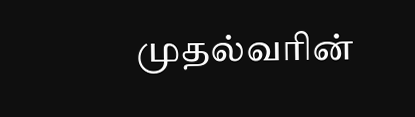முதல்வரின்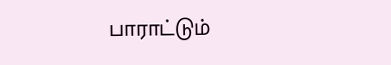பாராட்டும்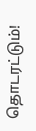தொடரட்டும்!